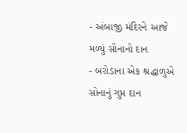- અંબાજી મંદિરને આજે મળ્યું સોનાનો દાન
- બરોડાના એક શ્રદ્ધાળુએ સોનાનું ગુપ્ત દાન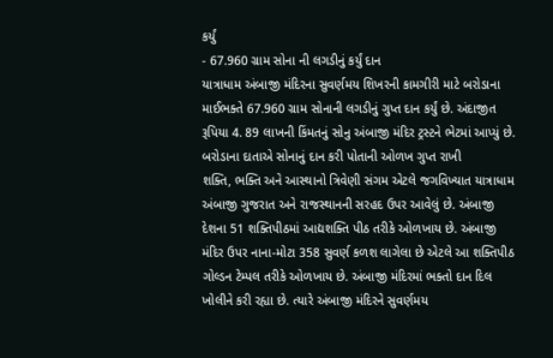કર્યું
- 67.960 ગ્રામ સોના ની લગડીનું કર્યું દાન
યાત્રાધામ અંબાજી મંદિરના સુવર્ણમય શિખરની કામગીરી માટે બરોડાના માઈભક્તે 67.960 ગ્રામ સોનાની લગડીનું ગુપ્ત દાન કર્યું છે. અંદાજીત રૂપિયા 4. 89 લાખની કિંમતનું સોનુ અંબાજી મંદિર ટ્રસ્ટને ભેટમાં આપ્યું છે. બરોડાના દાતાએ સોનાનું દાન કરી પોતાની ઓળખ ગુપ્ત રાખી
શક્તિ, ભક્તિ અને આસ્થાનો ત્રિવેણી સંગમ એટલે જગવિખ્યાત યાત્રાધામ અંબાજી ગુજરાત અને રાજસ્થાનની સરહદ ઉપર આવેલું છે. અંબાજી દેશના 51 શક્તિપીઠમાં આદ્યશક્તિ પીઠ તરીકે ઓળખાય છે. અંબાજી મંદિર ઉપર નાના-મોટા 358 સુવર્ણ કળશ લાગેલા છે એટલે આ શક્તિપીઠ ગોલ્ડન ટેમ્પલ તરીકે ઓળખાય છે. અંબાજી મંદિરમાં ભક્તો દાન દિલ ખોલીને કરી રહ્યા છે. ત્યારે અંબાજી મંદિરને સુવર્ણમય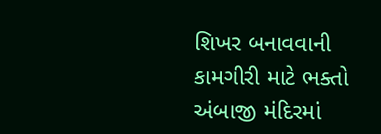શિખર બનાવવાની કામગીરી માટે ભક્તો અંબાજી મંદિરમાં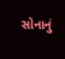સોનાનું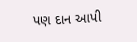પણ દાન આપી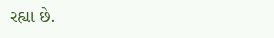રહ્યા છે.